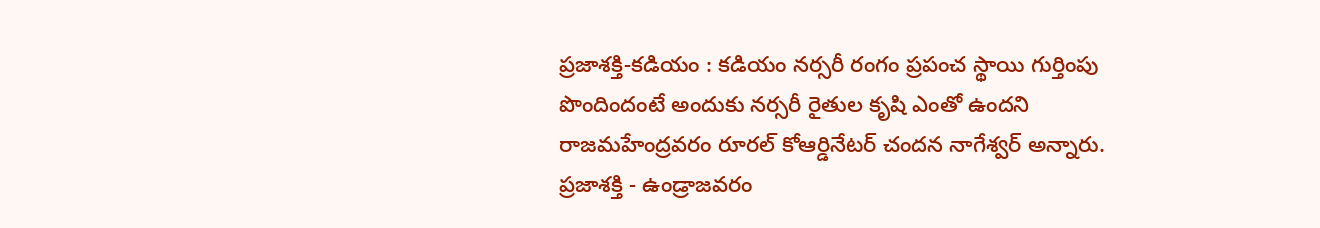ప్రజాశక్తి-కడియం : కడియం నర్సరీ రంగం ప్రపంచ స్థాయి గుర్తింపు పొందిందంటే అందుకు నర్సరీ రైతుల కృషి ఎంతో ఉందని రాజమహేంద్రవరం రూరల్ కోఆర్డినేటర్ చందన నాగేశ్వర్ అన్నారు.
ప్రజాశక్తి - ఉండ్రాజవరం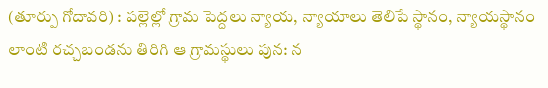(తూర్పు గోదావరి) : పల్లెల్లో గ్రామ పెద్దలు న్యాయ, న్యాయాలు తెలిపే స్థానం, న్యాయస్థానం లాంటి రచ్చబండను తిరిగి ఆ గ్రామస్థులు పున: న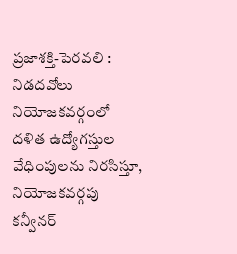ప్రజాశక్తి-పెరవలి : నిడదవోలు నియోజకవర్గంలో దళిత ఉద్యోగస్తుల వేధింపులను నిరసిస్తూ, నియోజకవర్గపు కన్వీనర్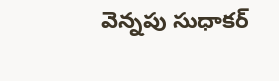వెన్నపు సుధాకర్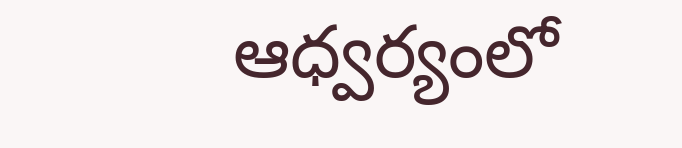ఆధ్వర్యంలో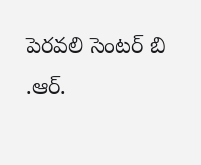పెరవలి సెంటర్ బి .ఆర్.